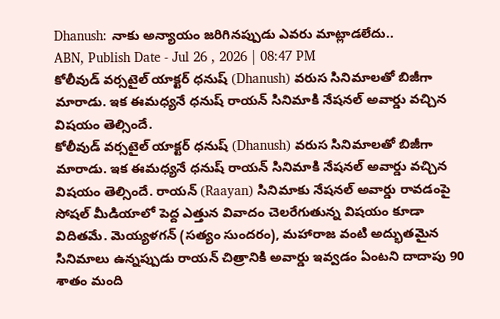Dhanush: నాకు అన్యాయం జరిగినప్పుడు ఎవరు మాట్లాడలేదు..
ABN, Publish Date - Jul 26 , 2026 | 08:47 PM
కోలీవుడ్ వర్సటైల్ యాక్టర్ ధనుష్ (Dhanush) వరుస సినిమాలతో బిజీగా మారాడు. ఇక ఈమధ్యనే ధనుష్ రాయన్ సినిమాకి నేషనల్ అవార్డు వచ్చిన విషయం తెల్సిందే.
కోలీవుడ్ వర్సటైల్ యాక్టర్ ధనుష్ (Dhanush) వరుస సినిమాలతో బిజీగా మారాడు. ఇక ఈమధ్యనే ధనుష్ రాయన్ సినిమాకి నేషనల్ అవార్డు వచ్చిన విషయం తెల్సిందే. రాయన్ (Raayan) సినిమాకు నేషనల్ అవార్డు రావడంపై సోషల్ మీడియాలో పెద్ద ఎత్తున వివాదం చెలరేగుతున్న విషయం కూడా విదితమే. మెయ్యళగన్ (సత్యం సుందరం), మహారాజ వంటి అద్భుతమైన సినిమాలు ఉన్నప్పుడు రాయన్ చిత్రానికి అవార్డు ఇవ్వడం ఏంటని దాదాపు 90 శాతం మంది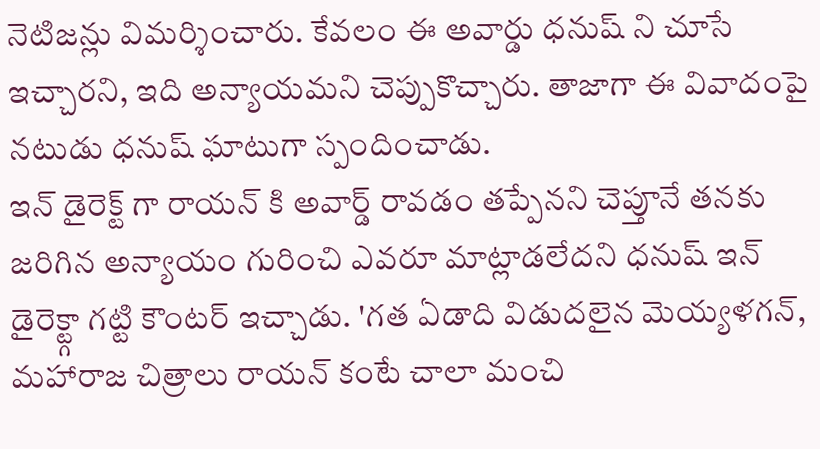నెటిజన్లు విమర్శించారు. కేవలం ఈ అవార్డు ధనుష్ ని చూసే ఇచ్చారని, ఇది అన్యాయమని చెప్పుకొచ్చారు. తాజాగా ఈ వివాదంపై నటుడు ధనుష్ ఘాటుగా స్పందించాడు.
ఇన్ డైరెక్ట్ గా రాయన్ కి అవార్డ్ రావడం తప్పేనని చెప్తూనే తనకు జరిగిన అన్యాయం గురించి ఎవరూ మాట్లాడలేదని ధనుష్ ఇన్ డైరెక్ట్గా గట్టి కౌంటర్ ఇచ్చాడు. 'గత ఏడాది విడుదలైన మెయ్యళగన్, మహారాజ చిత్రాలు రాయన్ కంటే చాలా మంచి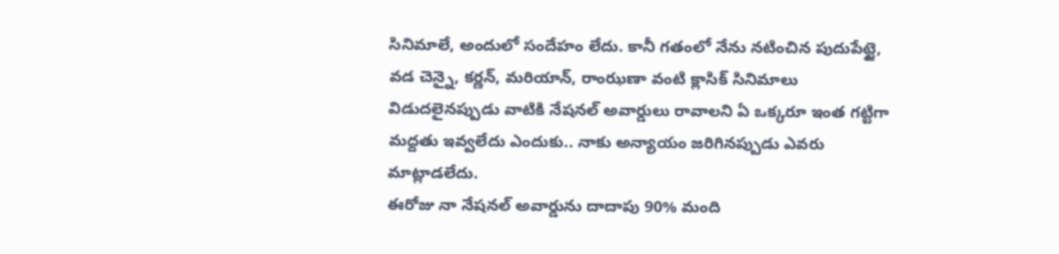సినిమాలే, అందులో సందేహం లేదు. కానీ గతంలో నేను నటించిన పుదుపేట్టై, వడ చెన్నై, కర్ణన్, మరియాన్, రాంఝణా వంటి క్లాసిక్ సినిమాలు విడుదలైనప్పుడు వాటికి నేషనల్ అవార్డులు రావాలని ఏ ఒక్కరూ ఇంత గట్టిగా మద్దతు ఇవ్వలేదు ఎందుకు.. నాకు అన్యాయం జరిగినప్పుడు ఎవరు మాట్లాడలేదు.
ఈరోజు నా నేషనల్ అవార్డును దాదాపు 90% మంది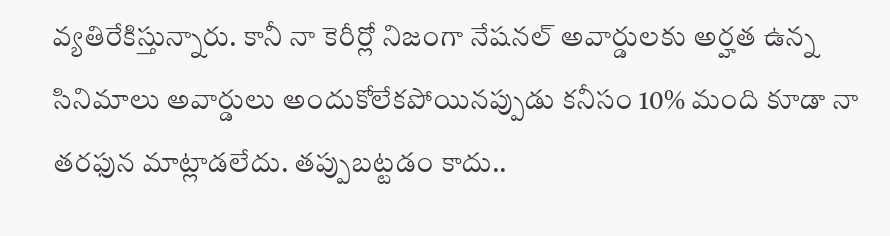వ్యతిరేకిస్తున్నారు. కానీ నా కెరీర్లో నిజంగా నేషనల్ అవార్డులకు అర్హత ఉన్న సినిమాలు అవార్డులు అందుకోలేకపోయినప్పుడు కనీసం 10% మంది కూడా నా తరఫున మాట్లాడలేదు. తప్పుబట్టడం కాదు..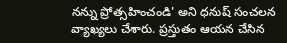నన్ను ప్రోత్సహించండి' అని ధనుష్ సంచలన వ్యాఖ్యలు చేశారు. ప్రస్తుతం ఆయన చేసిన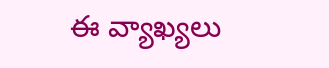ఈ వ్యాఖ్యలు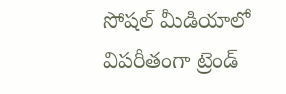సోషల్ మీడియాలో విపరీతంగా ట్రెండ్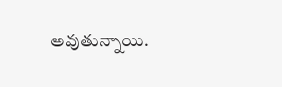అవుతున్నాయి.